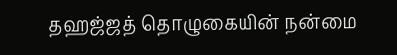தஹஜ்ஜத் தொழுகையின் நன்மை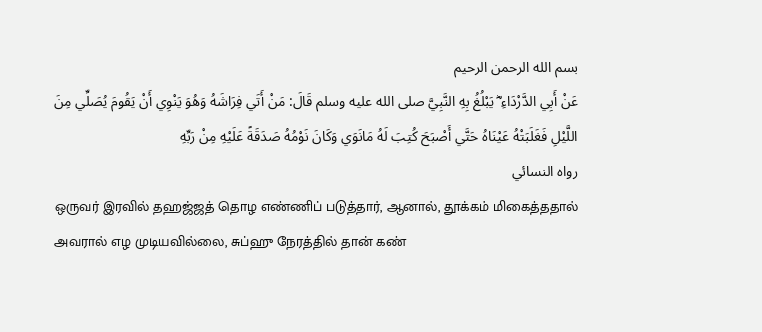بسم الله الرحمن الرحيم
عَنْ أَبِي الدَّرْدَاءِ ؓ يَبْلُغُ بِهِ النَّبِيَّ صلى الله عليه وسلم قَالَ: مَنْ أَتَي فِرَاشَهُ وَهُوَ يَنْوِي أَنْ يَقُومَ يُصَلِّي مِنَ اللَّيْلِ فَغَلَبَتْهُ عَيْنَاهُ حَتَّي أَصْبَحَ كُتِبَ لَهُ مَانَوَي وَكَانَ نَوْمُهُ صَدَقَةً عَلَيْهِ مِنْ رَبِّهِ
رواه النسائي
ஒருவர் இரவில் தஹஜ்ஜத் தொழ எண்ணிப் படுத்தார், ஆனால், தூக்கம் மிகைத்ததால் அவரால் எழ முடியவில்லை, சுப்ஹு நேரத்தில் தான் கண்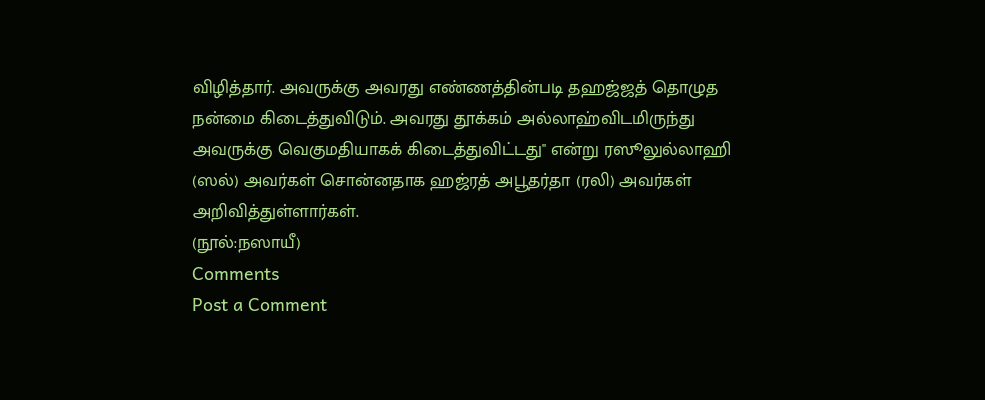விழித்தார். அவருக்கு அவரது எண்ணத்தின்படி தஹஜ்ஜத் தொழுத நன்மை கிடைத்துவிடும். அவரது தூக்கம் அல்லாஹ்விடமிருந்து அவருக்கு வெகுமதியாகக் கிடைத்துவிட்டது'' என்று ரஸூலுல்லாஹி (ஸல்) அவர்கள் சொன்னதாக ஹஜ்ரத் அபூதர்தா (ரலி) அவர்கள் அறிவித்துள்ளார்கள்.
(நூல்:நஸாயீ)
Comments
Post a Comment